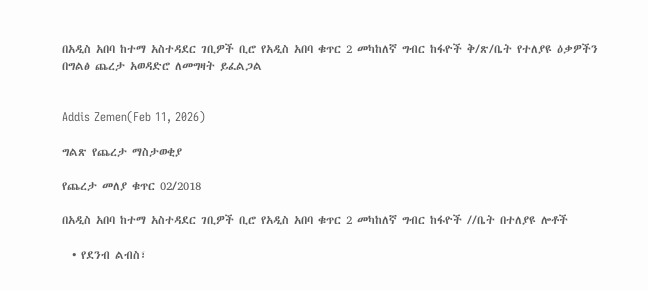በአዲስ አበባ ከተማ አስተዳደር ገቢዎች ቢሮ የአዲስ አበባ ቁጥር 2 መካከለኛ ግብር ከፋዮች ቅ/ጽ/ቤት የተለያዩ ዕቃዎችን በግልፅ ጨረታ አወዳድሮ ለመግዛት ይፈልጋል


Addis Zemen(Feb 11, 2026)

ግልጽ የጨረታ ማስታወቂያ

የጨረታ መለያ ቁጥር 02/2018

በአዲስ አበባ ከተማ አስተዳደር ገቢዎች ቢሮ የአዲስ አበባ ቁጥር 2 መካከለኛ ግብር ከፋዮች //ቤት በተለያዩ ሎቶች

  • የደንብ ልብስ፣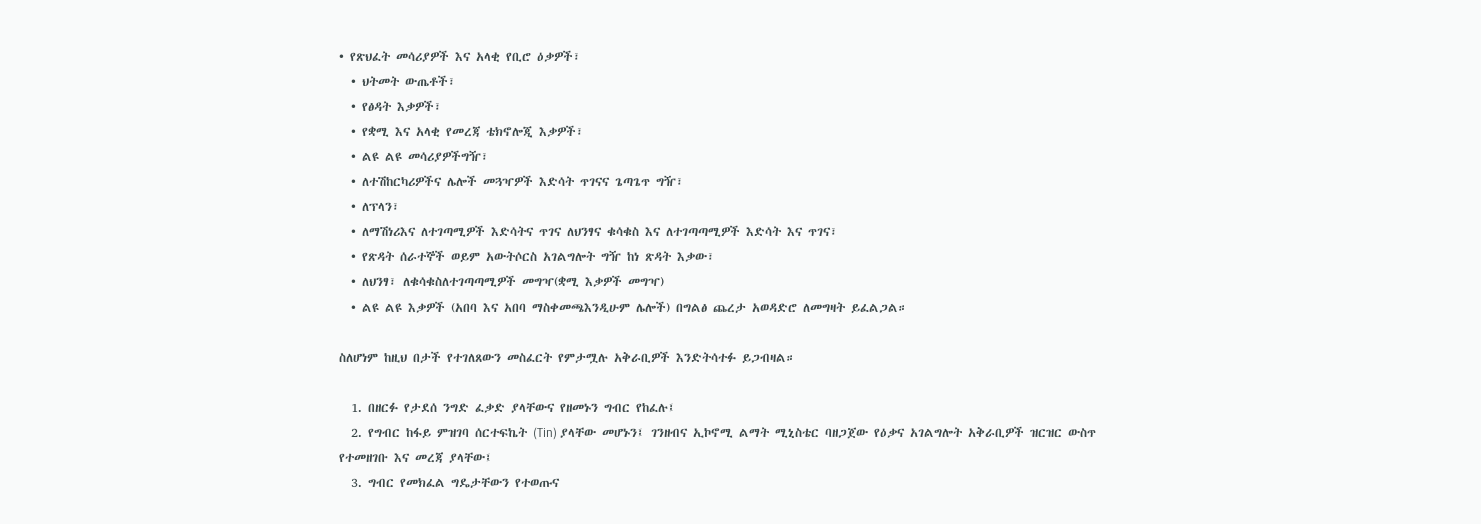• የጽህፈት መሳሪያዎች እና አላቂ የቢሮ ዕቃዎች፣
  • ህትመት ውጤቶች፣
  • የፅዳት እቃዎች፣
  • የቋሚ እና አላቂ የመረጃ ቴክኖሎጂ እቃዎች፣
  • ልዩ ልዩ መሳሪያዎችግዥ፣
  • ለተሽከርካሪዎችና ሌሎች መጓዣዎች እድሳት ጥገናና ጌጣጌጥ ግዥ፣
  • ለፕላን፣
  • ለማሽነሪእና ለተገጣሚዎች እድሳትና ጥገና ለህንፃና ቁሳቁስ እና ለተገጣጣሚዎች እድሳት እና ጥገና፣
  • የጽዳት ሰራተኞች ወይም አውትሶርስ አገልግሎት ግዥ ከነ ጽዳት እቃው፣
  • ለህንፃ፣ ለቁሳቁስለተገጣጣሚዎች መግዣ(ቋሚ እቃዎች መግዣ)
  • ልዩ ልዩ እቃዎች (አበባ እና አበባ ማስቀመጫእንዲሁም ሌሎች) በግልፅ ጨረታ አወዳድሮ ለመግዛት ይፈልጋል።

ስለሆነም ከዚህ በታች የተገለጸውን መስፈርት የምታሟሉ አቅራቢዎች እንድትሳተፉ ይጋብዛል።

  1. በዘርፉ የታደሰ ንግድ ፈቃድ ያላቸውና የዘመኑን ግብር የከፈሉ፤
  2. የግብር ከፋይ ምዝገባ ሰርተፍኬት (Tin) ያላቸው መሆኑን፤ ገንዘብና ኢኮኖሚ ልማት ሚኒስቴር ባዘጋጀው የዕቃና አገልግሎት አቅራቢዎች ዝርዝር ውስጥ የተመዘገቡ እና መረጃ ያላቸው፤
  3. ግብር የመክፈል ግዴታቸውን የተወጡና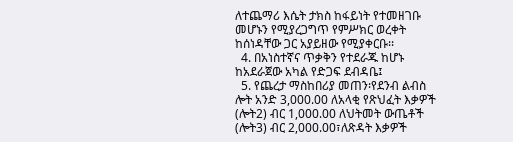ለተጨማሪ እሴት ታክስ ከፋይነት የተመዘገቡ መሆኑን የሚያረጋግጥ የምሥክር ወረቀት ከሰነዳቸው ጋር አያይዘው የሚያቀርቡ፡፡
  4. በአነስተኛና ጥቃቅን የተደራጁ ከሆኑ ከአደራጀው አካል የድጋፍ ደብዳቤ፤
  5. የጨረታ ማስከበሪያ መጠን፡የደንብ ልብስ ሎት አንድ 3,000.00 ለአላቂ የጽህፈት እቃዎች (ሎት2) ብር 1,000.00 ለህትመት ውጤቶች (ሎት3) ብር 2,000.00፣ለጽዳት እቃዎች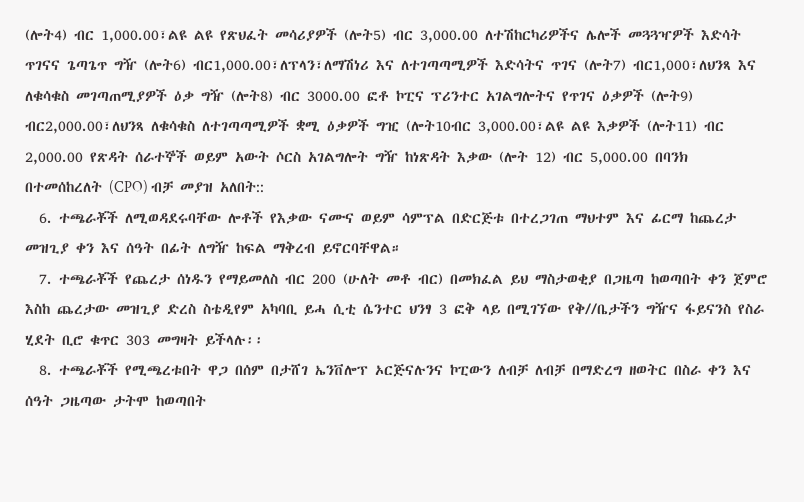(ሎት4) ብር 1,000.00፣ልዩ ልዩ የጽህፈት መሳሪያዎች (ሎት5) ብር 3,000.00 ለተሽከርካሪዎችና ሌሎች መጓጓዣዎች እድሳት ጥገናና ጌጣጌጥ ግዥ (ሎት6) ብር1,000.00፣ለፕላን፣ለማሽነሪ እና ለተገጣጣሚዎች እድሳትና ጥገና (ሎት7) ብር1,000፣ለህንጻ እና ለቁሳቁስ መገጣጠሚያዎች ዕቃ ግዥ (ሎት8) ብር 3000.00 ፎቶ ኮፒና ፕሪንተር አገልግሎትና የጥገና ዕቃዎች (ሎት9) ብር2,000.00፣ለህንጻ ለቁሳቁስ ለተገጣጣሚዎች ቋሚ ዕቃዎች ግዢ (ሎት10ብር 3,000.00፣ልዩ ልዩ እቃዎች (ሎት11) ብር 2,000.00 የጽዳት ሰራተኞች ወይም አውት ሶርስ አገልግሎት ግዥ ከነጽዳት እቃው (ሎት 12) ብር 5,000.00 በባንክ በተመሰከረለት (CPO) ብቻ መያዝ አለበት::
  6. ተጫራቾች ለሚወዳደሩባቸው ሎቶች የእቃው ናሙና ወይም ሳምፕል በድርጅቱ በተረጋገጠ ማህተም እና ፊርማ ከጨረታ መዝጊያ ቀን እና ሰዓት በፊት ለግዥ ከፍል ማቅረብ ይኖርባቸዋል።
  7. ተጫራቾች የጨረታ ሰነዱን የማይመለስ ብር 200 (ሁለት መቶ ብር) በመክፈል ይህ ማስታወቂያ በጋዜጣ ከወጣበት ቀን ጀምሮ እስከ ጨረታው መዝጊያ ድረስ ስቴዲየም አካባቢ ይሓ ሲቲ ሴንተር ህንፃ 3 ፎቅ ላይ በሚገኘው የቅ//ቤታችን ግዥና ፋይናንስ የስራ ሂደት ቢሮ ቁጥር 303 መግዛት ይችላሉ፡፡
  8. ተጫራቾች የሚጫረቱበት ዋጋ በሰም በታሸገ ኤንቨሎፕ ኦርጅናሉንና ኮፒውን ለብቻ ለብቻ በማድረግ ዘወትር በስራ ቀን እና ሰዓት ጋዜጣው ታትሞ ከወጣበት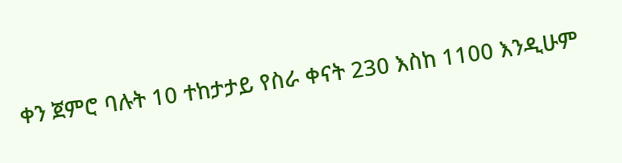ቀን ጀምሮ ባሉት 10 ተከታታይ የስራ ቀናት 230 እስከ 1100 እንዲሁም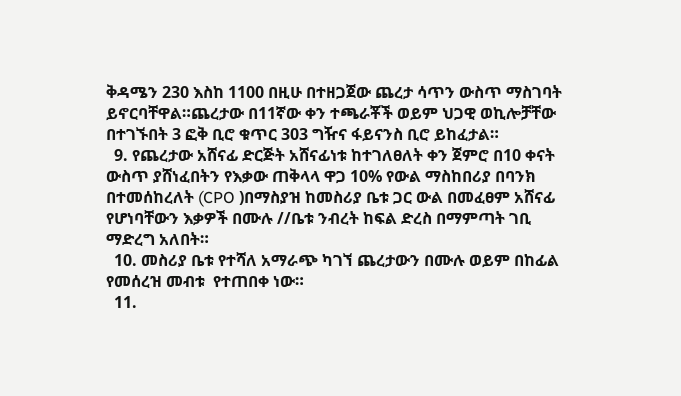ቅዳሜን 230 እስከ 1100 በዚሁ በተዘጋጀው ጨረታ ሳጥን ውስጥ ማስገባት ይኖርባቸዋል።ጨረታው በ11ኛው ቀን ተጫራቾች ወይም ህጋዊ ወኪሎቻቸው በተገኙበት 3 ፎቅ ቢሮ ቁጥር 303 ግዥና ፋይናንስ ቢሮ ይከፈታል።
  9. የጨረታው አሸናፊ ድርጅት አሸናፊነቱ ከተገለፀለት ቀን ጀምሮ በ10 ቀናት ውስጥ ያሸነፈበትን የእቃው ጠቅላላ ዋጋ 10% የውል ማስከበሪያ በባንክ በተመሰከረለት (CPO )በማስያዝ ከመስሪያ ቤቱ ጋር ውል በመፈፀም አሸናፊ የሆነባቸውን እቃዎች በሙሉ //ቤቱ ንብረት ከፍል ድረስ በማምጣት ገቢ ማድረግ አለበት።
  10. መስሪያ ቤቱ የተሻለ አማራጭ ካገኘ ጨረታውን በሙሉ ወይም በከፊል የመሰረዝ መብቱ  የተጠበቀ ነው።
  11.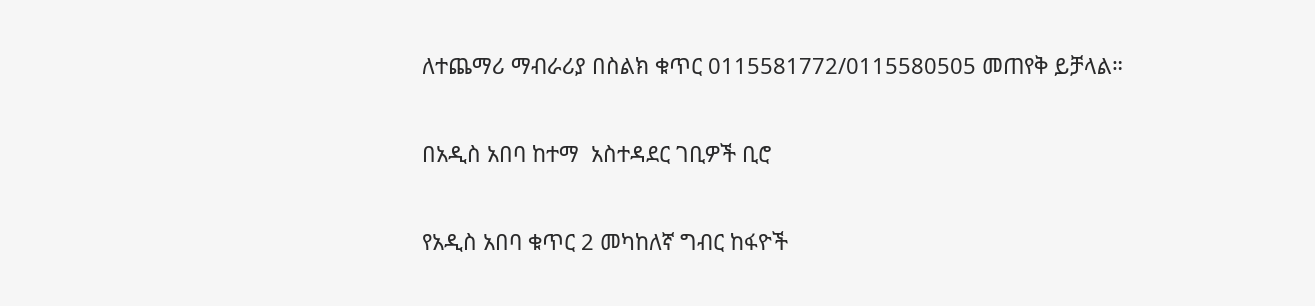ለተጨማሪ ማብራሪያ በስልክ ቁጥር 0115581772/0115580505 መጠየቅ ይቻላል።

በአዲስ አበባ ከተማ  አስተዳደር ገቢዎች ቢሮ

የአዲስ አበባ ቁጥር 2 መካከለኛ ግብር ከፋዮች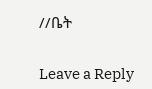//ቤት


Leave a Reply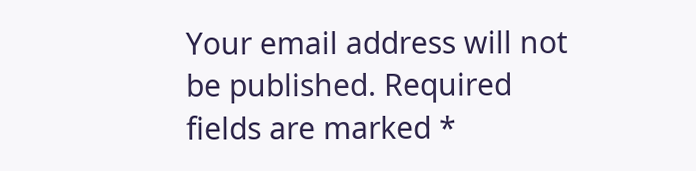Your email address will not be published. Required fields are marked *